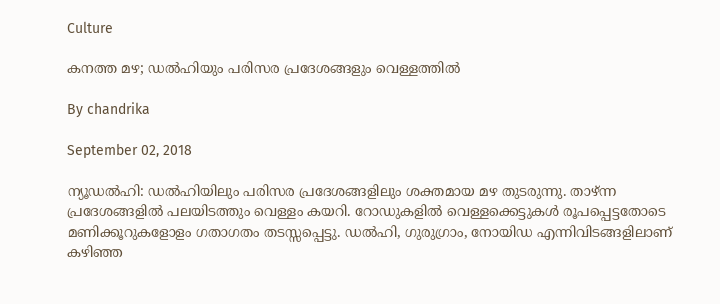Culture

കനത്ത മഴ; ഡല്‍ഹിയും പരിസര പ്രദേശങ്ങളും വെള്ളത്തില്‍

By chandrika

September 02, 2018

ന്യൂഡല്‍ഹി: ഡല്‍ഹിയിലും പരിസര പ്രദേശങ്ങളിലും ശക്തമായ മഴ തുടരുന്നു. താഴ്ന്ന പ്രദേശങ്ങളില്‍ പലയിടത്തും വെള്ളം കയറി. റോഡുകളില്‍ വെള്ളക്കെട്ടുകള്‍ രൂപപ്പെട്ടതോടെ മണിക്കൂറുകളോളം ഗതാഗതം തടസ്സപ്പെട്ടു. ഡല്‍ഹി, ഗുരുഗ്രാം, നോയിഡ എന്നിവിടങ്ങളിലാണ് കഴിഞ്ഞ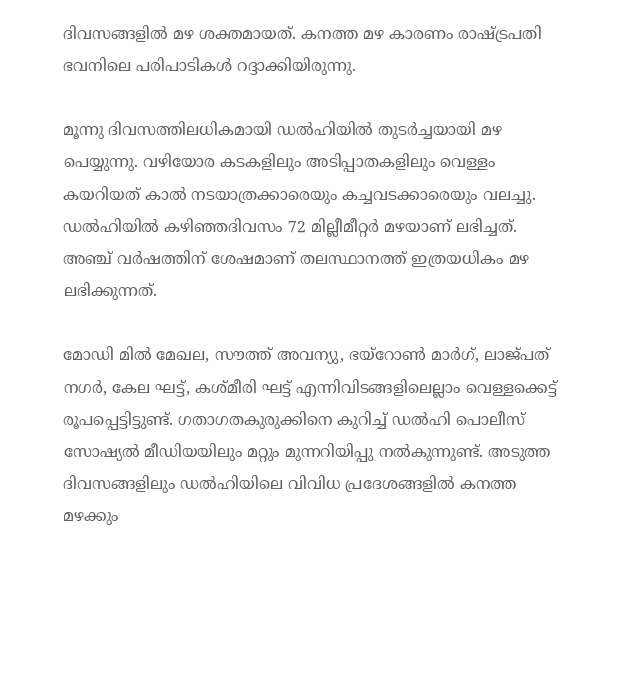ദിവസങ്ങളില്‍ മഴ ശക്തമായത്. കനത്ത മഴ കാരണം രാഷ്ട്രപതി ഭവനിലെ പരിപാടികള്‍ റദ്ദാക്കിയിരുന്നു.

മൂന്നു ദിവസത്തിലധികമായി ഡല്‍ഹിയില്‍ തുടര്‍ച്ചയായി മഴ പെയ്യുന്നു. വഴിയോര കടകളിലും അടിപ്പാതകളിലും വെള്ളം കയറിയത് കാല്‍ നടയാത്രക്കാരെയും കച്ചവടക്കാരെയും വലച്ചു. ഡല്‍ഹിയില്‍ കഴിഞ്ഞദിവസം 72 മില്ലീമീറ്റര്‍ മഴയാണ് ലഭിച്ചത്. അഞ്ച് വര്‍ഷത്തിന് ശേഷമാണ് തലസ്ഥാനത്ത് ഇത്രയധികം മഴ ലഭിക്കുന്നത്.

മോഡി മില്‍ മേഖല, സൗത്ത് അവന്യു, ഭയ്‌റോണ്‍ മാര്‍ഗ്, ലാജ്പത് നഗര്‍, കേല ഘട്ട്, കശ്മീരി ഘട്ട് എന്നിവിടങ്ങളിലെല്ലാം വെള്ളക്കെട്ട് രൂപപ്പെട്ടിട്ടുണ്ട്. ഗതാഗതകുരുക്കിനെ കുറിച്ച് ഡല്‍ഹി പൊലീസ് സോഷ്യല്‍ മീഡിയയിലും മറ്റും മുന്നറിയിപ്പു നല്‍കുന്നുണ്ട്. അടുത്ത ദിവസങ്ങളിലും ഡല്‍ഹിയിലെ വിവിധ പ്രദേശങ്ങളില്‍ കനത്ത മഴക്കും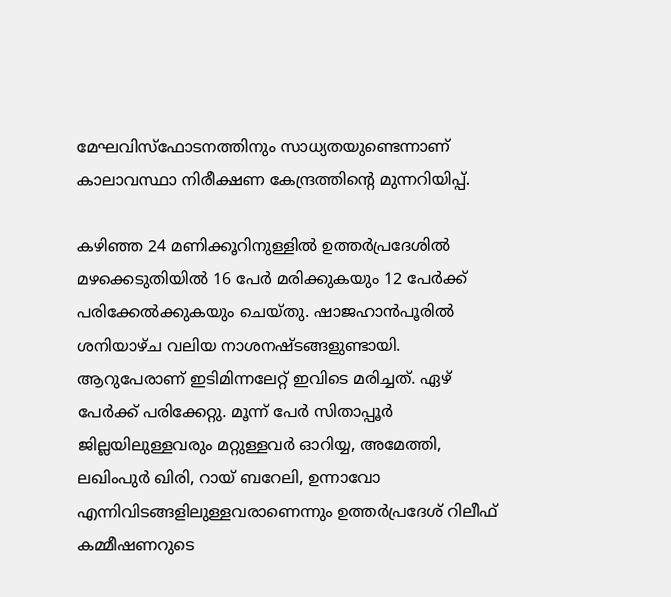മേഘവിസ്‌ഫോടനത്തിനും സാധ്യതയുണ്ടെന്നാണ് കാലാവസ്ഥാ നിരീക്ഷണ കേന്ദ്രത്തിന്റെ മുന്നറിയിപ്പ്.

കഴിഞ്ഞ 24 മണിക്കൂറിനുള്ളില്‍ ഉത്തര്‍പ്രദേശില്‍ മഴക്കെടുതിയില്‍ 16 പേര്‍ മരിക്കുകയും 12 പേര്‍ക്ക് പരിക്കേല്‍ക്കുകയും ചെയ്തു. ഷാജഹാന്‍പൂരില്‍ ശനിയാഴ്ച വലിയ നാശനഷ്ടങ്ങളുണ്ടായി. ആറുപേരാണ് ഇടിമിന്നലേറ്റ് ഇവിടെ മരിച്ചത്. ഏഴ് പേര്‍ക്ക് പരിക്കേറ്റു. മൂന്ന് പേര്‍ സിതാപ്പൂര്‍ ജില്ലയിലുള്ളവരും മറ്റുള്ളവര്‍ ഓറിയ്യ, അമേത്തി, ലഖിംപുര്‍ ഖിരി, റായ് ബറേലി, ഉന്നാവോ എന്നിവിടങ്ങളിലുള്ളവരാണെന്നും ഉത്തര്‍പ്രദേശ് റിലീഫ് കമ്മീഷണറുടെ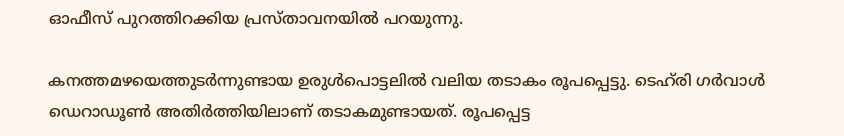ഓഫീസ് പുറത്തിറക്കിയ പ്രസ്താവനയില്‍ പറയുന്നു.

കനത്തമഴയെത്തുടര്‍ന്നുണ്ടായ ഉരുള്‍പൊട്ടലില്‍ വലിയ തടാകം രൂപപ്പെട്ടു. ടെഹ്‌രി ഗര്‍വാള്‍ ഡെറാഡൂണ്‍ അതിര്‍ത്തിയിലാണ് തടാകമുണ്ടായത്. രൂപപ്പെട്ട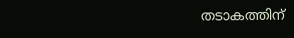തടാകത്തിന്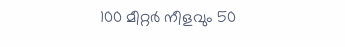100 മീറ്റര്‍ നീളവും 50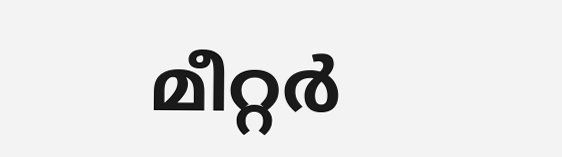മീറ്റര്‍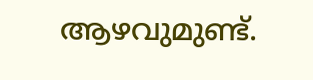ആഴവുമുണ്ട്.